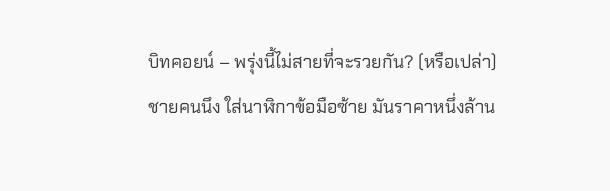บิทคอยน์ – พรุ่งนี้ไม่สายที่จะรวยกัน? (หรือเปล่า)
ชายคนนึง ใส่นาฬิกาข้อมือซ้าย มันราคาหนึ่งล้าน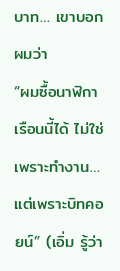บาท… เขาบอกผมว่า
“ผมซื้อนาฬิกาเรือนนี้ได้ ไม่ใช่เพราะทำงาน… แต่เพราะบิทคอยน์” (เอิ่ม รู้ว่า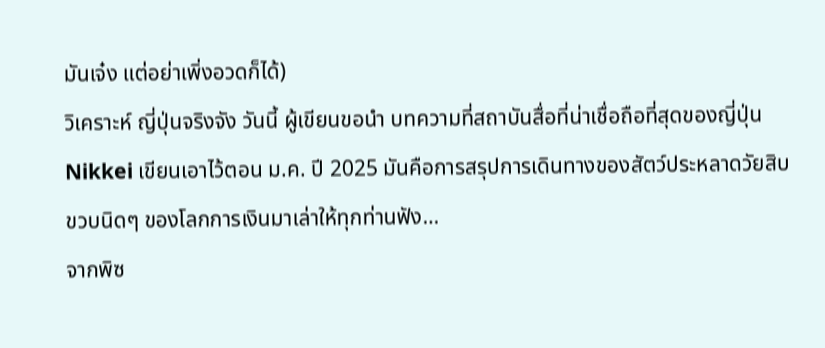มันเจ๋ง แต่อย่าเพิ่งอวดก็ได้)
วิเคราะห์ ญี่ปุ่นจริงจัง วันนี้ ผู้เขียนขอนำ บทความที่สถาบันสื่อที่น่าเชื่อถือที่สุดของญี่ปุ่น Nikkei เขียนเอาไว้ตอน ม.ค. ปี 2025 มันคือการสรุปการเดินทางของสัตว์ประหลาดวัยสิบขวบนิดๆ ของโลกการเงินมาเล่าให้ทุกท่านฟัง…
จากพิซ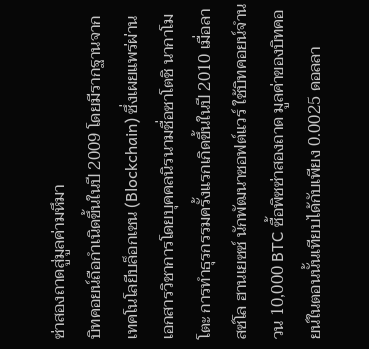ซ่าสองถาดสู่มูลค่ามหึมา
บิทคอยน์ถือกำเนิดขึ้นในปี 2009 โดยมีรากฐานจากเทคโนโลยีบล็อกเชน (Blockchain) ซึ่งเผยแพร่ผ่านเอกสารวิชาการโดยบุคคลนิรนามชื่อซาโตชิ นากาโมโตะ การทำธุรกรรมครั้งแรกเกิดขึ้นในปี 2010 เมื่อลาสซ์โล ฮานเยซซ์ นักพัฒนาซอฟต์แวร์ ใช้บิทคอยน์จำนวน 10,000 BTC ซื้อพิซซ่าสองถาด มูลค่าของบิทคอยน์ในตอนนั้นเทียบได้กับเพียง 0.0025 ดอลลา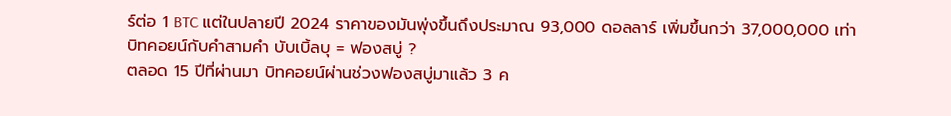ร์ต่อ 1 BTC แต่ในปลายปี 2024 ราคาของมันพุ่งขึ้นถึงประมาณ 93,000 ดอลลาร์ เพิ่มขึ้นกว่า 37,000,000 เท่า
บิทคอยน์กับคำสามคำ บับเบิ้ลบุ = ฟองสบู่ ?
ตลอด 15 ปีที่ผ่านมา บิทคอยน์ผ่านช่วงฟองสบู่มาแล้ว 3 ค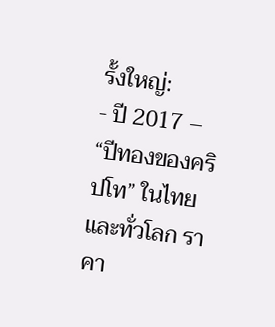รั้งใหญ่:
- ปี 2017 – “ปีทองของคริปโท” ในไทยและทั่วโลก ราคา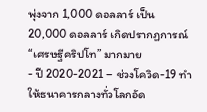พุ่งจาก 1,000 ดอลลาร์ เป็น 20,000 ดอลลาร์ เกิดปรากฏการณ์ “เศรษฐีคริปโท” มากมาย
- ปี 2020-2021 – ช่วงโควิด-19 ทำให้ธนาคารกลางทั่วโลกอัด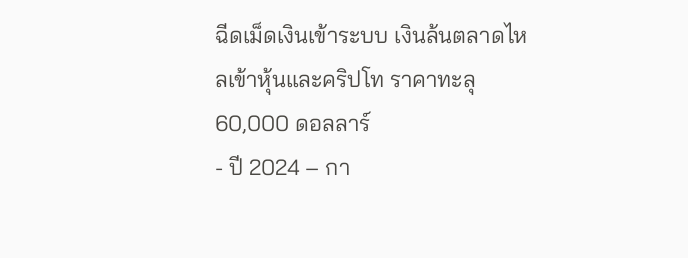ฉีดเม็ดเงินเข้าระบบ เงินล้นตลาดไหลเข้าหุ้นและคริปโท ราคาทะลุ 60,000 ดอลลาร์
- ปี 2024 – กา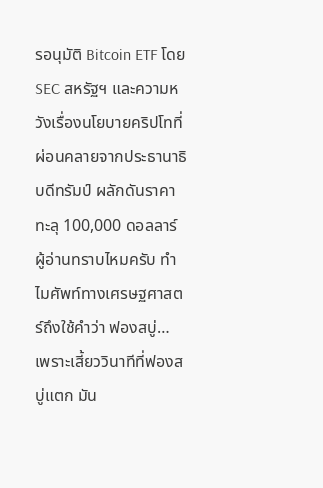รอนุมัติ Bitcoin ETF โดย SEC สหรัฐฯ และความหวังเรื่องนโยบายคริปโทที่ผ่อนคลายจากประธานาธิบดีทรัมป์ ผลักดันราคาทะลุ 100,000 ดอลลาร์
ผู้อ่านทราบไหมครับ ทำไมศัพท์ทางเศรษฐศาสตร์ถึงใช้คำว่า ฟองสบู่… เพราะเสี้ยววินาทีที่ฟองสบู่แตก มัน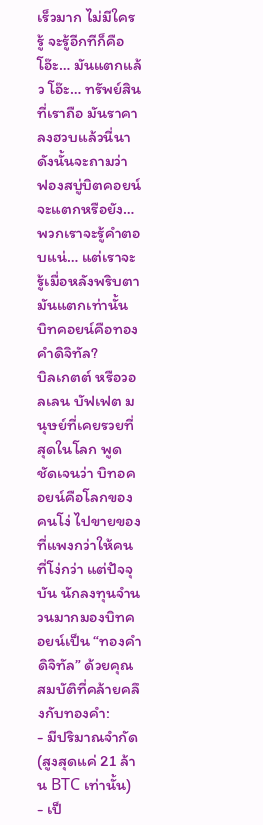เร็วมาก ไม่มีใครรู้ จะรู้อีกทีก็คือ โอ๊ะ… มันแตกแล้ว โอ๊ะ… ทรัพย์สินที่เราถือ มันราคาลงฮวบแล้วนี่นา
ดังนั้นจะถามว่า ฟองสบู่บิตคอยน์จะแตกหรือยัง… พวกเราจะรู้คำตอบแน่… แต่เราจะรู้เมื่อหลังพริบตามันแตกเท่านั้น
บิทคอยน์คือทองคำดิจิทัล?
บิลเกตต์ หรือวอลเลน บัฟเฟต มนุษย์ที่เคยรวยที่สุดในโลก พูดชัดเจนว่า บิทอคอยน์คือโลกของคนโง่ ไปขายของที่แพงกว่าให้คนที่โง่กว่า แต่ปัจจุบัน นักลงทุนจำนวนมากมองบิทคอยน์เป็น “ทองคำดิจิทัล” ด้วยคุณสมบัติที่คล้ายคลึงกับทองคำ:
- มีปริมาณจำกัด (สูงสุดแค่ 21 ล้าน BTC เท่านั้น)
- เป็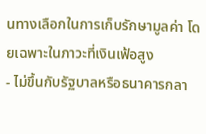นทางเลือกในการเก็บรักษามูลค่า โดยเฉพาะในภาวะที่เงินเฟ้อสูง
- ไม่ขึ้นกับรัฐบาลหรือธนาคารกลา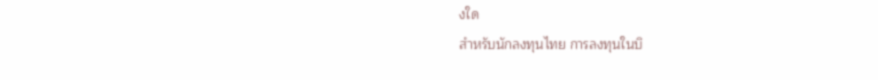งใด
สำหรับนักลงทุนไทย การลงทุนในบิ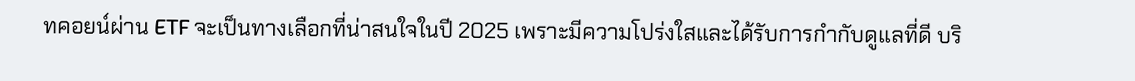ทคอยน์ผ่าน ETF จะเป็นทางเลือกที่น่าสนใจในปี 2025 เพราะมีความโปร่งใสและได้รับการกำกับดูแลที่ดี บริ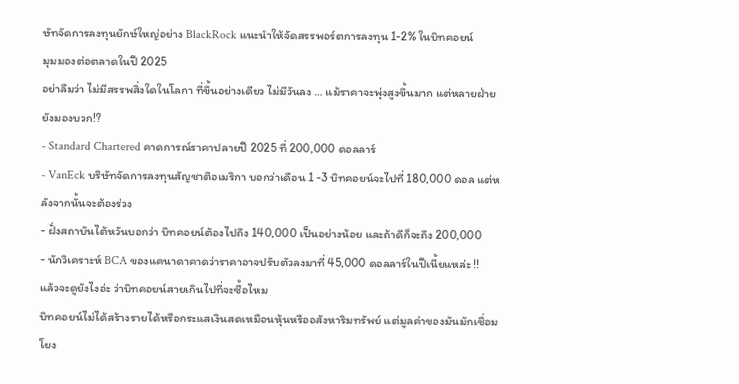ษัทจัดการลงทุนยักษ์ใหญ่อย่าง BlackRock แนะนำให้จัดสรรพอร์ตการลงทุน 1-2% ในบิทคอยน์
มุมมองต่อตลาดในปี 2025
อย่าลืมว่า ไม่มีสรรพสิ่งใดในโลกา ที่ขึ้นอย่างเดียว ไม่มีวันลง … แม้ราคาจะพุ่งสูงขึ้นมาก แต่หลายฝ่ายยังมองบวก!?
- Standard Chartered คาดการณ์ราคาปลายปี 2025 ที่ 200,000 ดอลลาร์
- VanEck บริษัทจัดการลงทุนสัญชาติอเมริกา บอกว่าเดือน 1 -3 บิทคอยน์จะไปที่ 180,000 ดอล แต่หลังจากนั้นจะต้องร่วง
- ฝั่งสถาบันไต้หวันบอกว่า บิทคอยน์ต้องไปถึง 140,000 เป็นอย่างน้อย และถ้าดีก็จะถึง 200,000
- นักวิเคราะห์ BCA ของแคนาดาคาดว่าราคาอาจปรับตัวลงมาที่ 45,000 ดอลลาร์ในปีเนี้ยแหล่ะ !!
แล้วจะดูยังไงอ่ะ ว่าบิทคอยน์สายเกินไปที่จะซื้อไหม
บิทคอยน์ไม่ได้สร้างรายได้หรือกระแสเงินสดเหมือนหุ้นหรืออสังหาริมทรัพย์ แต่มูลค่าของมันมักเชื่อมโยง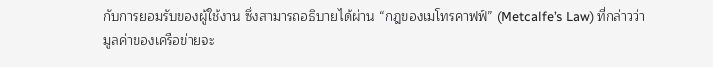กับการยอมรับของผู้ใช้งาน ซึ่งสามารถอธิบายได้ผ่าน “กฎของเมโทรคาฟฟ์” (Metcalfe’s Law) ที่กล่าวว่า มูลค่าของเครือข่ายจะ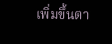เพิ่มขึ้นตา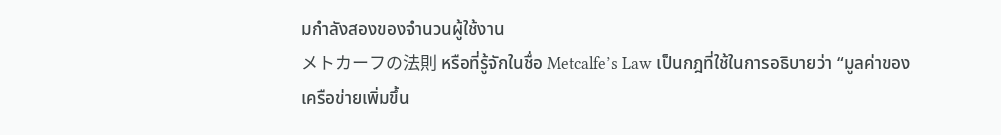มกำลังสองของจำนวนผู้ใช้งาน
メトカーフの法則 หรือที่รู้จักในชื่อ Metcalfe’s Law เป็นกฎที่ใช้ในการอธิบายว่า “มูลค่าของเครือข่ายเพิ่มขึ้น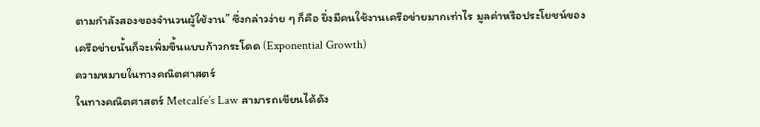ตามกำลังสองของจำนวนผู้ใช้งาน” ซึ่งกล่าวง่าย ๆ ก็คือ ยิ่งมีคนใช้งานเครือข่ายมากเท่าไร มูลค่าหรือประโยชน์ของเครือข่ายนั้นก็จะเพิ่มขึ้นแบบก้าวกระโดด (Exponential Growth)
ความหมายในทางคณิตศาสตร์
ในทางคณิตศาสตร์ Metcalfe’s Law สามารถเขียนได้ดัง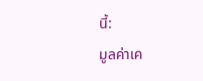นี้:
มูลค่าเค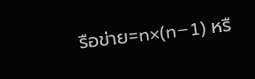รือข่าย=n×(n−1) หรื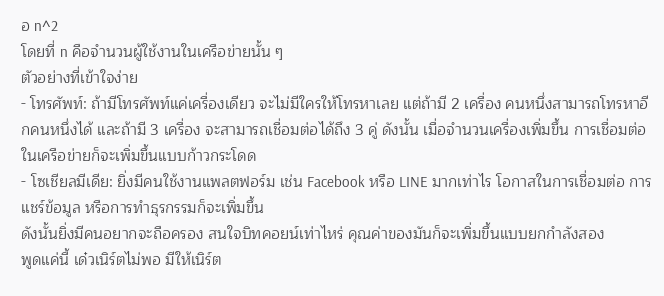อ n^2
โดยที่ n คือจำนวนผู้ใช้งานในเครือข่ายนั้น ๆ
ตัวอย่างที่เข้าใจง่าย
- โทรศัพท์: ถ้ามีโทรศัพท์แค่เครื่องเดียว จะไม่มีใครให้โทรหาเลย แต่ถ้ามี 2 เครื่อง คนหนึ่งสามารถโทรหาอีกคนหนึ่งได้ และถ้ามี 3 เครื่อง จะสามารถเชื่อมต่อได้ถึง 3 คู่ ดังนั้น เมื่อจำนวนเครื่องเพิ่มขึ้น การเชื่อมต่อในเครือข่ายก็จะเพิ่มขึ้นแบบก้าวกระโดด
- โซเชียลมีเดีย: ยิ่งมีคนใช้งานแพลตฟอร์ม เช่น Facebook หรือ LINE มากเท่าไร โอกาสในการเชื่อมต่อ การแชร์ข้อมูล หรือการทำธุรกรรมก็จะเพิ่มขึ้น
ดังนั้นยิ่งมีคนอยากจะถือครอง สนใจบิทคอยน์เท่าไหร่ คุณค่าของมันก็จะเพิ่มขึ้นแบบยกกำลังสอง
พูดแค่นี้ เด๋วเนิร์ตไม่พอ มีให้เนิร์ต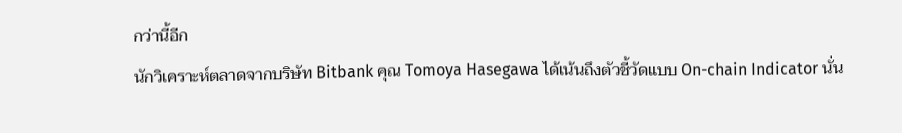กว่านี้อีก
นักวิเคราะห์ตลาดจากบริษัท Bitbank คุณ Tomoya Hasegawa ได้เน้นถึงตัวชี้วัดแบบ On-chain Indicator นั่น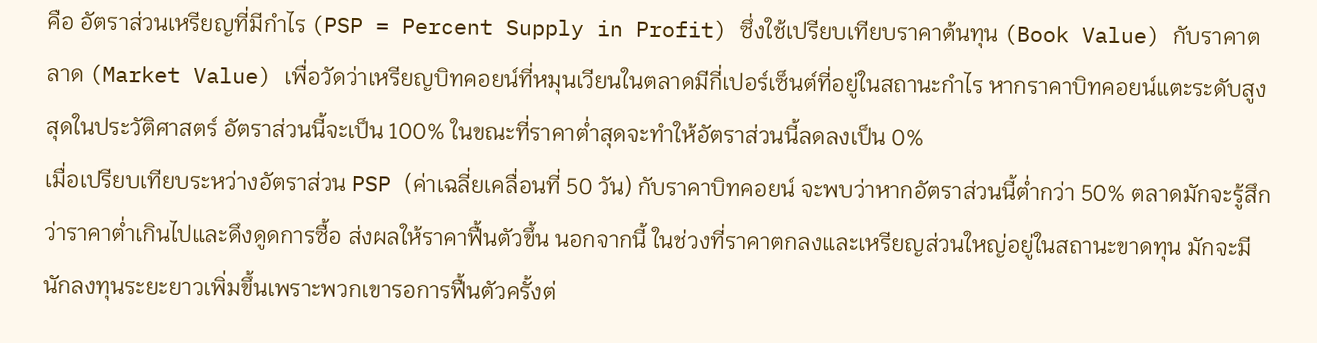คือ อัตราส่วนเหรียญที่มีกำไร (PSP = Percent Supply in Profit) ซึ่งใช้เปรียบเทียบราคาต้นทุน (Book Value) กับราคาตลาด (Market Value) เพื่อวัดว่าเหรียญบิทคอยน์ที่หมุนเวียนในตลาดมีกี่เปอร์เซ็นต์ที่อยู่ในสถานะกำไร หากราคาบิทคอยน์แตะระดับสูงสุดในประวัติศาสตร์ อัตราส่วนนี้จะเป็น 100% ในขณะที่ราคาต่ำสุดจะทำให้อัตราส่วนนี้ลดลงเป็น 0%
เมื่อเปรียบเทียบระหว่างอัตราส่วน PSP (ค่าเฉลี่ยเคลื่อนที่ 50 วัน) กับราคาบิทคอยน์ จะพบว่าหากอัตราส่วนนี้ต่ำกว่า 50% ตลาดมักจะรู้สึกว่าราคาต่ำเกินไปและดึงดูดการซื้อ ส่งผลให้ราคาฟื้นตัวขึ้น นอกจากนี้ ในช่วงที่ราคาตกลงและเหรียญส่วนใหญ่อยู่ในสถานะขาดทุน มักจะมีนักลงทุนระยะยาวเพิ่มขึ้นเพราะพวกเขารอการฟื้นตัวครั้งต่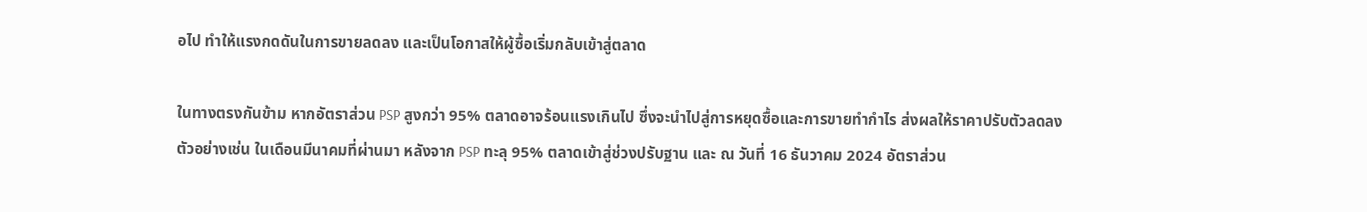อไป ทำให้แรงกดดันในการขายลดลง และเป็นโอกาสให้ผู้ซื้อเริ่มกลับเข้าสู่ตลาด

ในทางตรงกันข้าม หากอัตราส่วน PSP สูงกว่า 95% ตลาดอาจร้อนแรงเกินไป ซึ่งจะนำไปสู่การหยุดซื้อและการขายทำกำไร ส่งผลให้ราคาปรับตัวลดลง ตัวอย่างเช่น ในเดือนมีนาคมที่ผ่านมา หลังจาก PSP ทะลุ 95% ตลาดเข้าสู่ช่วงปรับฐาน และ ณ วันที่ 16 ธันวาคม 2024 อัตราส่วน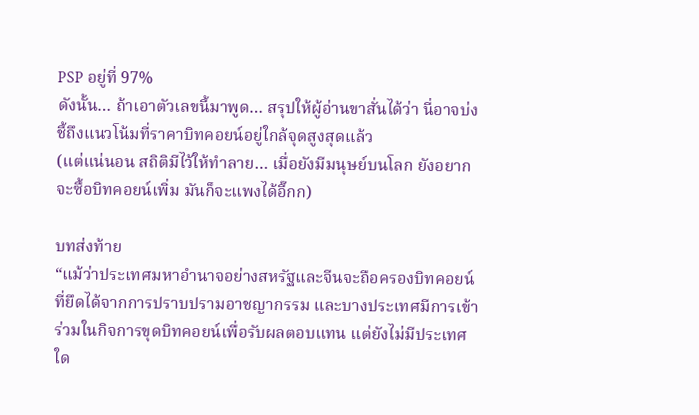PSP อยู่ที่ 97%
ดังนั้น… ถ้าเอาตัวเลขนี้มาพูด… สรุปให้ผู้อ่านขาสั่นได้ว่า นี่อาจบ่งชี้ถึงแนวโน้มที่ราคาบิทคอยน์อยู่ใกล้จุดสูงสุดแล้ว
(แต่แน่นอน สถิติมีไว้ให้ทำลาย… เมื่อยังมีมนุษย์บนโลก ยังอยากจะซื้อบิทคอยน์เพิ่ม มันก็จะแพงได้อี๊กก)

บทส่งท้าย
“แม้ว่าประเทศมหาอำนาจอย่างสหรัฐและจีนจะถือครองบิทคอยน์ที่ยึดได้จากการปราบปรามอาชญากรรม และบางประเทศมีการเข้าร่วมในกิจการขุดบิทคอยน์เพื่อรับผลตอบแทน แต่ยังไม่มีประเทศใด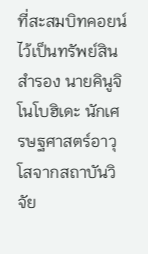ที่สะสมบิทคอยน์ไว้เป็นทรัพย์สินสำรอง นายคินูจิ โนโบฮิเดะ นักเศรษฐศาสตร์อาวุโสจากสถาบันวิจัย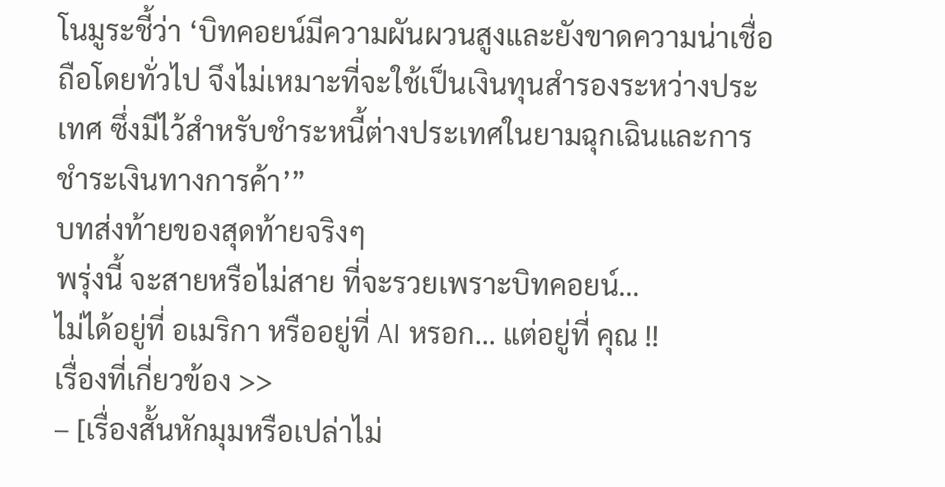โนมูระชี้ว่า ‘บิทคอยน์มีความผันผวนสูงและยังขาดความน่าเชื่อถือโดยทั่วไป จึงไม่เหมาะที่จะใช้เป็นเงินทุนสำรองระหว่างประเทศ ซึ่งมีไว้สำหรับชำระหนี้ต่างประเทศในยามฉุกเฉินและการชำระเงินทางการค้า’”
บทส่งท้ายของสุดท้ายจริงๆ
พรุ่งนี้ จะสายหรือไม่สาย ที่จะรวยเพราะบิทคอยน์…
ไม่ได้อยู่ที่ อเมริกา หรืออยู่ที่ AI หรอก… แต่อยู่ที่ คุณ !!
เรื่องที่เกี่ยวข้อง >>
– [เรื่องสั้นหักมุมหรือเปล่าไม่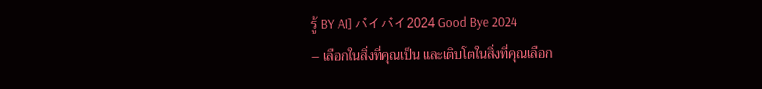รู้ BY AI] バイバイ2024 Good Bye 2024
– เลือกในสิ่งที่คุณเป็น และเติบโตในสิ่งที่คุณเลือก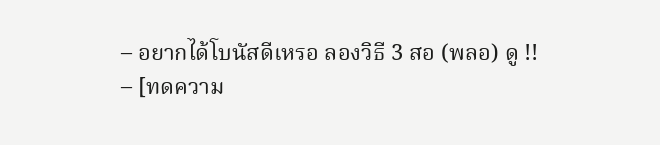– อยากได้โบนัสดีเหรอ ลองวิธี 3 สอ (พลอ) ดู !!
– [ทดความ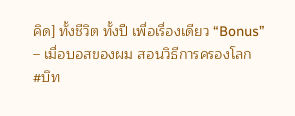คิด] ทั้งชีวิต ทั้งปี เพื่อเรื่องเดียว “Bonus”
– เมื่อบอสของผม สอนวิธีการครองโลก
#บิท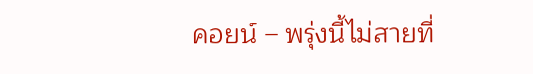คอยน์ – พรุ่งนี้ไม่สายที่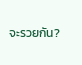จะรวยกัน?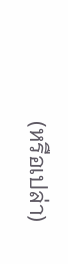(หรือเปล่า)